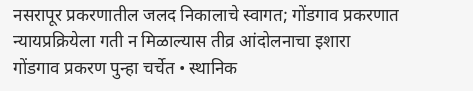नसरापूर प्रकरणातील जलद निकालाचे स्वागत; गोंडगाव प्रकरणात न्यायप्रक्रियेला गती न मिळाल्यास तीव्र आंदोलनाचा इशारा
गोंडगाव प्रकरण पुन्हा चर्चेत • स्थानिक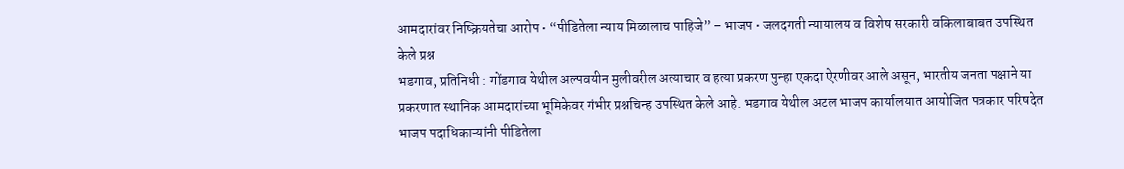आमदारांवर निष्क्रियतेचा आरोप • “पीडितेला न्याय मिळालाच पाहिजे” – भाजप • जलदगती न्यायालय व विशेष सरकारी वकिलाबाबत उपस्थित केले प्रश्न
भडगाव, प्रतिनिधी : गोंडगाव येथील अल्पवयीन मुलीवरील अत्याचार व हत्या प्रकरण पुन्हा एकदा ऐरणीवर आले असून, भारतीय जनता पक्षाने या प्रकरणात स्थानिक आमदारांच्या भूमिकेवर गंभीर प्रश्नचिन्ह उपस्थित केले आहे. भडगाव येथील अटल भाजप कार्यालयात आयोजित पत्रकार परिषदेत भाजप पदाधिकाऱ्यांनी पीडितेला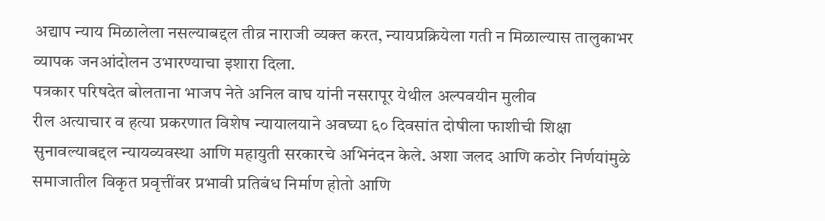अद्याप न्याय मिळालेला नसल्याबद्दल तीव्र नाराजी व्यक्त करत, न्यायप्रक्रियेला गती न मिळाल्यास तालुकाभर व्यापक जनआंदोलन उभारण्याचा इशारा दिला.
पत्रकार परिषदेत बोलताना भाजप नेते अनिल वाघ यांनी नसरापूर येथील अल्पवयीन मुलीव
रील अत्याचार व हत्या प्रकरणात विशेष न्यायालयाने अवघ्या ६० दिवसांत दोषीला फाशीची शिक्षा सुनावल्याबद्दल न्यायव्यवस्था आणि महायुती सरकारचे अभिनंदन केले. अशा जलद आणि कठोर निर्णयांमुळे समाजातील विकृत प्रवृत्तींवर प्रभावी प्रतिबंध निर्माण होतो आणि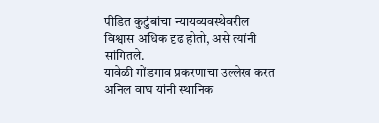पीडित कुटुंबांचा न्यायव्यवस्थेवरील विश्वास अधिक दृढ होतो, असे त्यांनी सांगितले.
यावेळी गोंडगाव प्रकरणाचा उल्लेख करत अनिल वाघ यांनी स्थानिक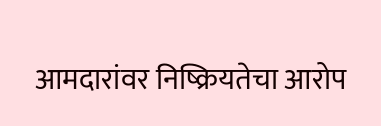आमदारांवर निष्क्रियतेचा आरोप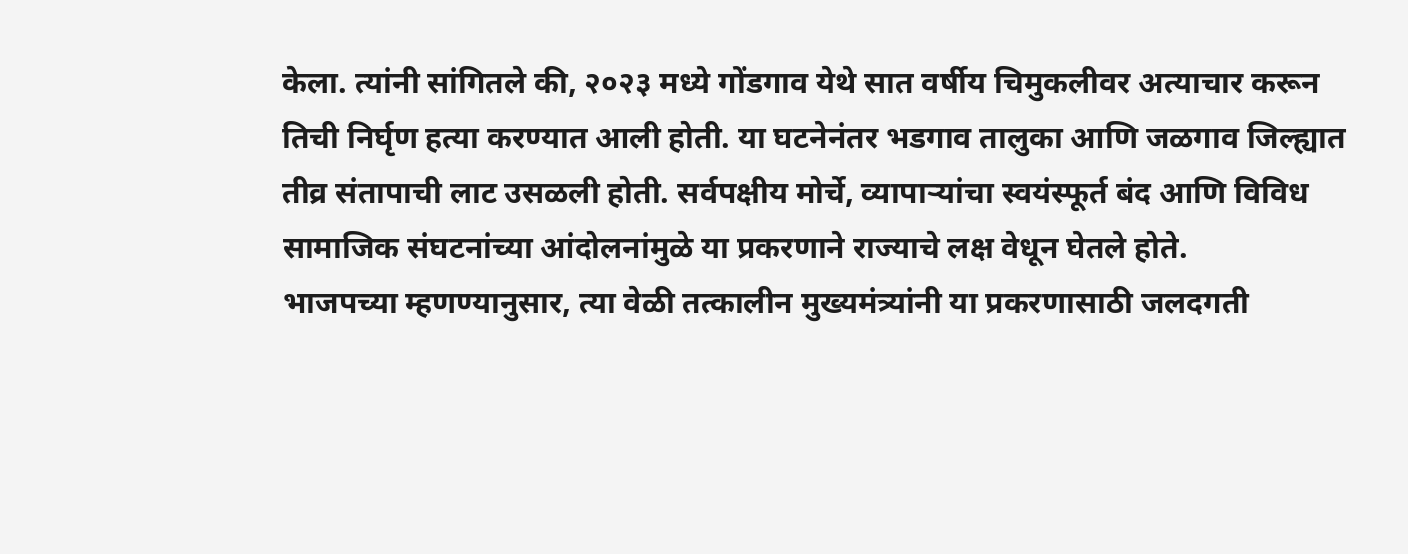केला. त्यांनी सांगितले की, २०२३ मध्ये गोंडगाव येथे सात वर्षीय चिमुकलीवर अत्याचार करून तिची निर्घृण हत्या करण्यात आली होती. या घटनेनंतर भडगाव तालुका आणि जळगाव जिल्ह्यात तीव्र संतापाची लाट उसळली होती. सर्वपक्षीय मोर्चे, व्यापाऱ्यांचा स्वयंस्फूर्त बंद आणि विविध सामाजिक संघटनांच्या आंदोलनांमुळे या प्रकरणाने राज्याचे लक्ष वेधून घेतले होते.
भाजपच्या म्हणण्यानुसार, त्या वेळी तत्कालीन मुख्यमंत्र्यांनी या प्रकरणासाठी जलदगती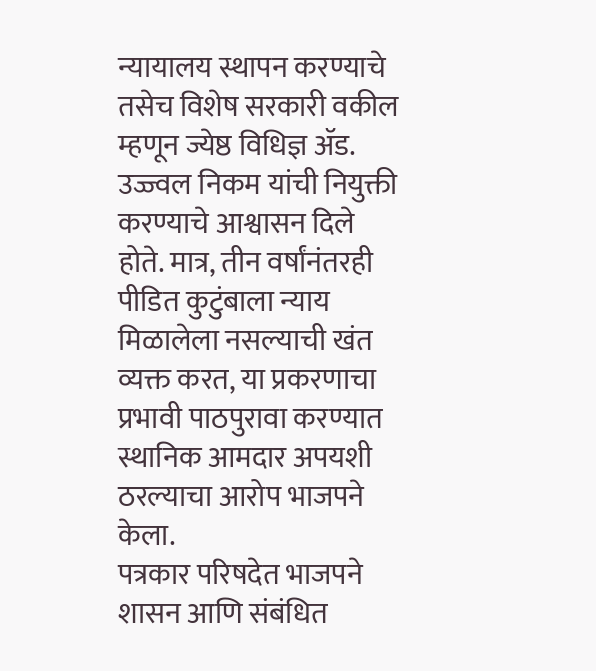न्यायालय स्थापन करण्याचे तसेच विशेष सरकारी वकील म्हणून ज्येष्ठ विधिज्ञ ॲड. उज्ज्वल निकम यांची नियुक्ती करण्याचे आश्वासन दिले होते. मात्र, तीन वर्षांनंतरही पीडित कुटुंबाला न्याय मिळालेला नसल्याची खंत व्यक्त करत, या प्रकरणाचा प्रभावी पाठपुरावा करण्यात स्थानिक आमदार अपयशी ठरल्याचा आरोप भाजपने केला.
पत्रकार परिषदेत भाजपने शासन आणि संबंधित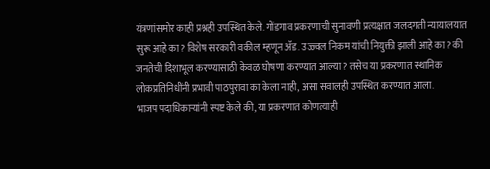यंत्रणांसमोर काही प्रश्नही उपस्थित केले. गोंडगाव प्रकरणाची सुनावणी प्रत्यक्षात जलदगती न्यायालयात सुरू आहे का? विशेष सरकारी वकील म्हणून ॲड. उज्ज्वल निकम यांची नियुक्ती झाली आहे का? की जनतेची दिशाभूल करण्यासाठी केवळ घोषणा करण्यात आल्या? तसेच या प्रकरणात स्थानिक लोकप्रतिनिधींनी प्रभावी पाठपुरावा का केला नाही, असा सवालही उपस्थित करण्यात आला.
भाजप पदाधिकाऱ्यांनी स्पष्ट केले की, या प्रकरणात कोणत्याही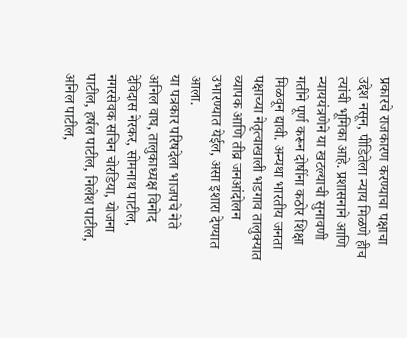प्रकारचे राजकारण करण्याचा पक्षाचा उद्देश नसून, पीडितेला न्याय मिळणे हीच त्यांची भूमिका आहे. प्रशासनाने आणि न्याययंत्रणेने या खटल्याची सुनावणी गतीने पूर्ण करून दोषींना कठोर शिक्षा मिळवून द्यावी. अन्यथा भारतीय जनता पक्षाच्या नेतृत्वाखाली भडगाव तालुक्यात व्यापक आणि तीव्र जनआंदोलन उभारण्यात येईल, असा इशारा देण्यात आला.
या पत्रकार परिषदेला भाजपचे नेते अनिल वाघ, तालुकाध्यक्ष विनोद देविदास नेरकर, सोमनाथ पाटील, नगरसेवक सचिन चोरडिया, योजना पाटील, हर्षल पाटील, निलेश पाटील, अनिल पाटील,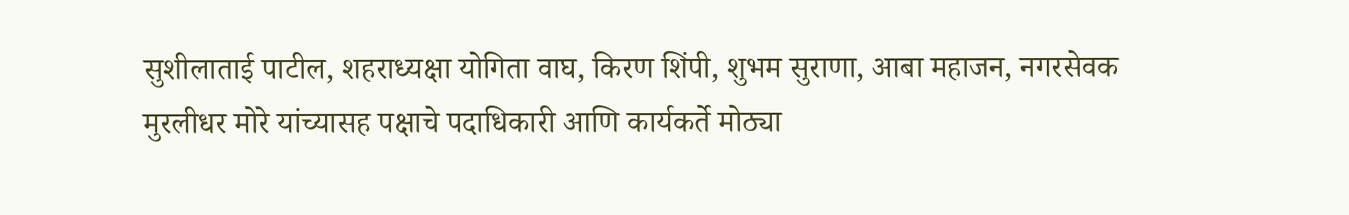सुशीलाताई पाटील, शहराध्यक्षा योगिता वाघ, किरण शिंपी, शुभम सुराणा, आबा महाजन, नगरसेवक मुरलीधर मोरे यांच्यासह पक्षाचे पदाधिकारी आणि कार्यकर्ते मोठ्या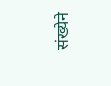संख्येने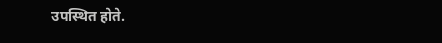उपस्थित होते.